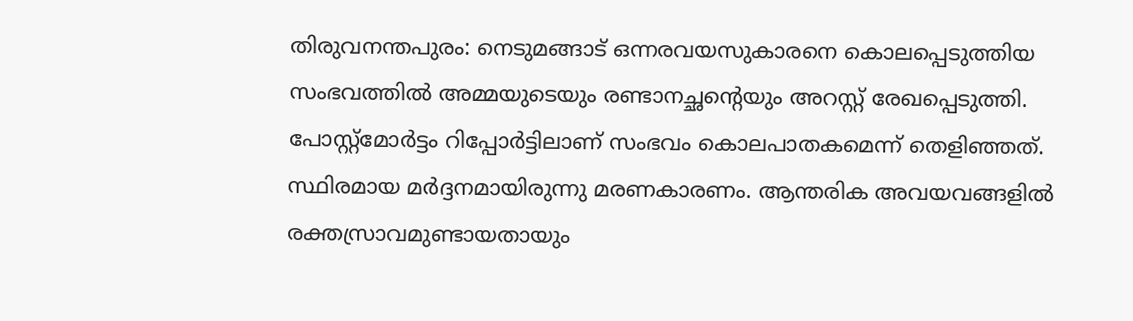തിരുവനന്തപുരം: നെടുമങ്ങാട് ഒന്നരവയസുകാരനെ കൊലപ്പെടുത്തിയ സംഭവത്തിൽ അമ്മയുടെയും രണ്ടാനച്ഛന്റെയും അറസ്റ്റ് രേഖപ്പെടുത്തി. പോസ്റ്റ്മോർട്ടം റിപ്പോർട്ടിലാണ് സംഭവം കൊലപാതകമെന്ന് തെളിഞ്ഞത്.
സ്ഥിരമായ മർദ്ദനമായിരുന്നു മരണകാരണം. ആന്തരിക അവയവങ്ങളിൽ രക്തസ്രാവമുണ്ടായതായും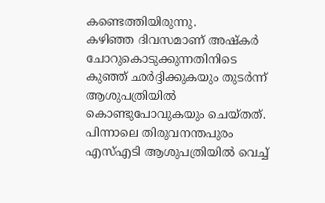കണ്ടെത്തിയിരുന്നു.
കഴിഞ്ഞ ദിവസമാണ് അഷ്കർ ചോറുകൊടുക്കുന്നതിനിടെ കുഞ്ഞ് ഛർദ്ദിക്കുകയും തുടർന്ന് ആശുപത്രിയിൽ കൊണ്ടുപോവുകയും ചെയ്തത്. പിന്നാലെ തിരുവനന്തപുരം എസ്എടി ആശുപത്രിയിൽ വെച്ച്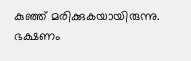കുഞ്ഞ് മരിക്കുകയായിരുന്നു. ഭക്ഷണം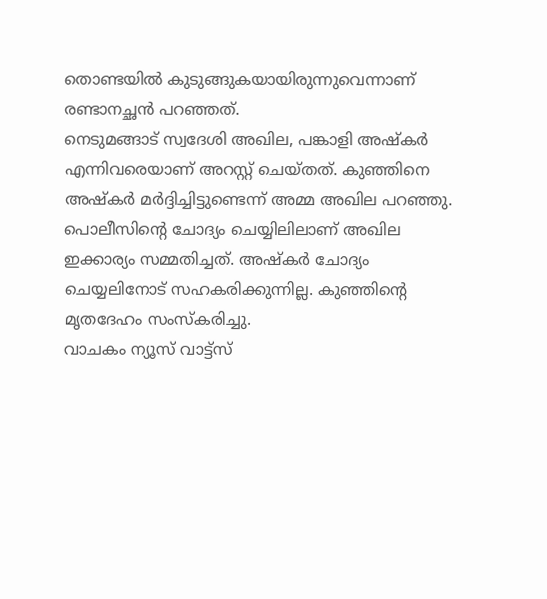തൊണ്ടയിൽ കുടുങ്ങുകയായിരുന്നുവെന്നാണ് രണ്ടാനച്ഛൻ പറഞ്ഞത്.
നെടുമങ്ങാട് സ്വദേശി അഖില, പങ്കാളി അഷ്കർ എന്നിവരെയാണ് അറസ്റ്റ് ചെയ്തത്. കുഞ്ഞിനെ അഷ്കർ മർദ്ദിച്ചിട്ടുണ്ടെന്ന് അമ്മ അഖില പറഞ്ഞു.
പൊലീസിന്റെ ചോദ്യം ചെയ്യിലിലാണ് അഖില ഇക്കാര്യം സമ്മതിച്ചത്. അഷ്കർ ചോദ്യം ചെയ്യലിനോട് സഹകരിക്കുന്നില്ല. കുഞ്ഞിന്റെ മൃതദേഹം സംസ്കരിച്ചു.
വാചകം ന്യൂസ് വാട്ട്സ്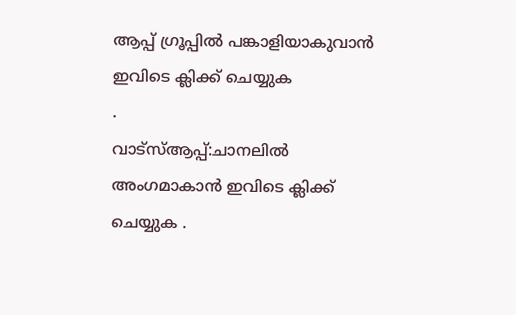ആപ്പ് ഗ്രൂപ്പിൽ പങ്കാളിയാകുവാൻ
ഇവിടെ ക്ലിക്ക് ചെയ്യുക
.
വാട്സ്ആപ്പ്:ചാനലിൽ അംഗമാകാൻ ഇവിടെ ക്ലിക്ക് ചെയ്യുക .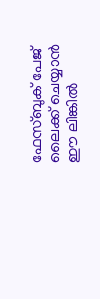ഫേസ്ബുക് പേജ് ലൈക്ക് ചെയ്യാൻ ഈ ലിങ്കിൽ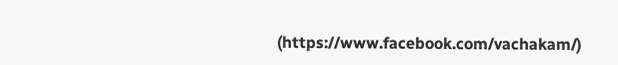(https://www.facebook.com/vachakam/)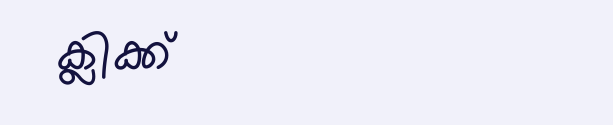ക്ലിക്ക്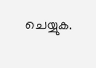ചെയ്യുക.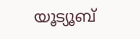യൂട്യൂബ്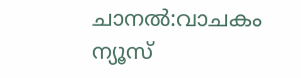ചാനൽ:വാചകം ന്യൂസ്